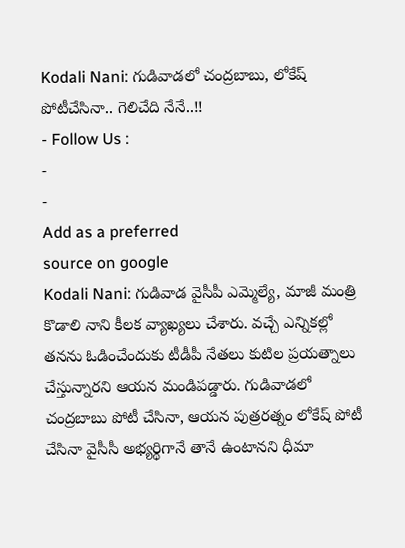Kodali Nani: గుడివాడలో చంద్రబాబు, లోకేష్ పోటీచేసినా.. గెలిచేది నేనే..!!
- Follow Us :
-
-
Add as a preferred
source on google
Kodali Nani: గుడివాడ వైసీపీ ఎమ్మెల్యే, మాజీ మంత్రి కొడాలి నాని కీలక వ్యాఖ్యలు చేశారు. వచ్చే ఎన్నికల్లో తనను ఓడించేందుకు టీడీపీ నేతలు కుటిల ప్రయత్నాలు చేస్తున్నారని ఆయన మండిపడ్డారు. గుడివాడలో చంద్రబాబు పోటీ చేసినా, ఆయన పుత్రరత్నం లోకేష్ పోటీ చేసినా వైసీసీ అభ్యర్థిగానే తానే ఉంటానని ధీమా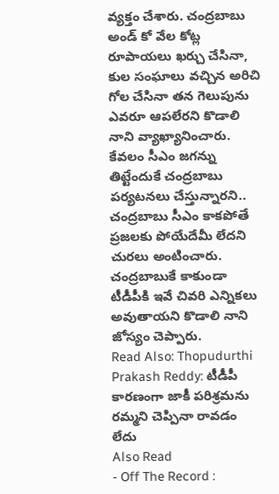వ్యక్తం చేశారు. చంద్రబాబు అండ్ కో వేల కోట్ల రూపాయలు ఖర్చు చేసినా, కుల సంఘాలు వచ్చిన అరిచి గోల చేసినా తన గెలుపును ఎవరూ ఆపలేరని కొడాలి నాని వ్యాఖ్యానించారు. కేవలం సీఎం జగన్ను తిట్టేందుకే చంద్రబాబు పర్యటనలు చేస్తున్నారని.. చంద్రబాబు సీఎం కాకపోతే ప్రజలకు పోయేదేమీ లేదని చురలు అంటించారు. చంద్రబాబుకే కాకుండా టీడీపీకి ఇవే చివరి ఎన్నికలు అవుతాయని కొడాలి నాని జోస్యం చెప్పారు.
Read Also: Thopudurthi Prakash Reddy: టీడీపీ కారణంగా జాకీ పరిశ్రమను రమ్మని చెప్పినా రావడం లేదు
Also Read
- Off The Record :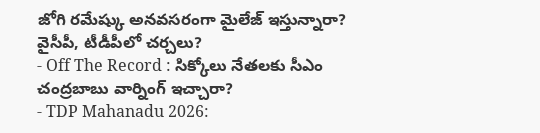జోగి రమేష్కు అనవసరంగా మైలేజ్ ఇస్తున్నారా? వైసీపీ, టీడీపీలో చర్చలు?
- Off The Record : సిక్కోలు నేతలకు సీఎం చంద్రబాబు వార్నింగ్ ఇచ్చారా?
- TDP Mahanadu 2026: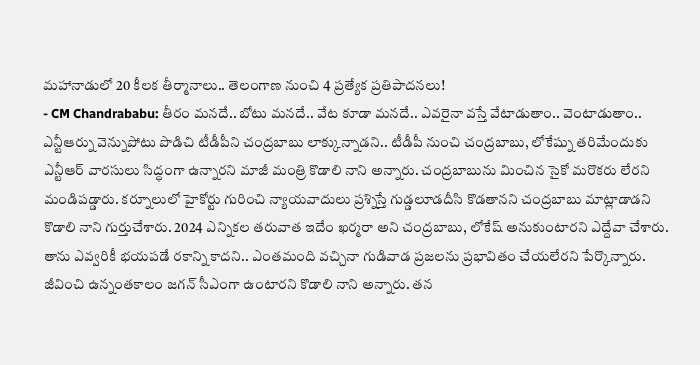మహానాడులో 20 కీలక తీర్మానాలు.. తెలంగాణ నుంచి 4 ప్రత్యేక ప్రతిపాదనలు!
- CM Chandrababu: తీరం మనదే.. బోటు మనదే.. వేట కూడా మనదే.. ఎవరైనా వస్తే వేటాడుతాం.. వెంటాడుతాం..
ఎన్టీఆర్ను వెన్నుపోటు పొడిచి టీడీపీని చంద్రబాబు లాక్కున్నాడని.. టీడీపీ నుంచి చంద్రబాబు, లోకేష్ను తరిమేందుకు ఎన్టీఆర్ వారసులు సిద్ధంగా ఉన్నారని మాజీ మంత్రి కొడాలి నాని అన్నారు. చంద్రబాబును మించిన సైకో మరొకరు లేరని మండిపడ్డారు. కర్నూలులో హైకోర్టు గురించి న్యాయవాదులు ప్రశ్నిస్తే గుడ్డలూడదీసి కొడతానని చంద్రబాబు మాట్లాడాడని కొడాలి నాని గుర్తుచేశారు. 2024 ఎన్నికల తరువాత ఇదేం ఖర్మరా అని చంద్రబాబు, లోకేష్ అనుకుంటారని ఎద్దేవా చేశారు. తాను ఎవ్వరికీ భయపడే రకాన్ని కాదని.. ఎంతమంది వచ్చినా గుడివాడ ప్రజలను ప్రభావితం చేయలేరని పేర్కొన్నారు. జీవించి ఉన్నంతకాలం జగన్ సీఎంగా ఉంటారని కొడాలి నాని అన్నారు. తన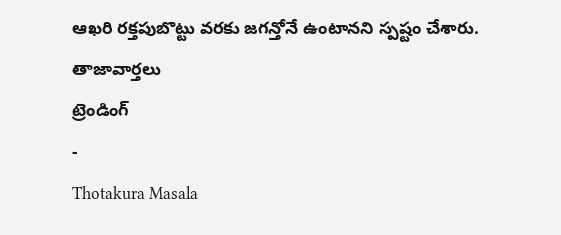ఆఖరి రక్తపుబొట్టు వరకు జగన్తోనే ఉంటానని స్పష్టం చేశారు.
తాజావార్తలు
ట్రెండింగ్
-
Thotakura Masala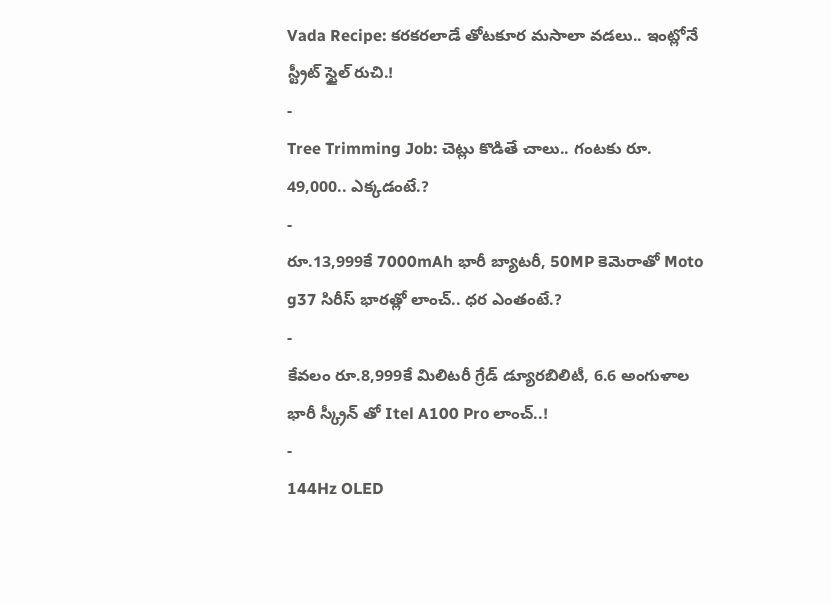Vada Recipe: కరకరలాడే తోటకూర మసాలా వడలు.. ఇంట్లోనే స్ట్రీట్ స్టైల్ రుచి.!
-
Tree Trimming Job: చెట్లు కొడితే చాలు.. గంటకు రూ. 49,000.. ఎక్కడంటే.?
-
రూ.13,999కే 7000mAh భారీ బ్యాటరీ, 50MP కెమెరాతో Moto g37 సిరీస్ భారత్లో లాంచ్.. ధర ఎంతంటే.?
-
కేవలం రూ.8,999కే మిలిటరీ గ్రేడ్ డ్యూరబిలిటీ, 6.6 అంగుళాల భారీ స్క్రీన్ తో Itel A100 Pro లాంచ్..!
-
144Hz OLED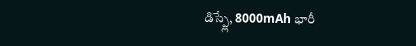డిస్ప్లే, 8000mAh భారీ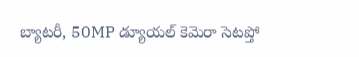బ్యాటరీ, 50MP డ్యూయల్ కెమెరా సెటప్తో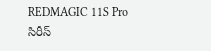REDMAGIC 11S Pro సిరీస్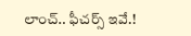లాంచ్.. ఫీచర్స్ ఇవే.!